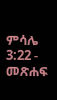ምሳሌ 3:22 - መጽሐፍ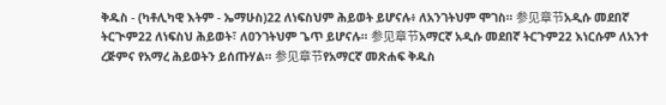ቅዱስ - (ካቶሊካዊ እትም - ኤማሁስ)22 ለነፍስህም ሕይወት ይሆናሉ፥ ለአንገትህም ሞገስ። 参见章节አዲሱ መደበኛ ትርጒም22 ለነፍስህ ሕይወት፣ ለዐንገትህም ጌጥ ይሆናሉ። 参见章节አማርኛ አዲሱ መደበኛ ትርጉም22 እነርሱም ለአንተ ረጅምና የአማረ ሕይወትን ይሰጡሃል። 参见章节የአማርኛ መጽሐፍ ቅዱስ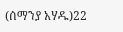(ሰማንያ አሃዱ)22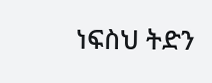ነፍስህ ትድን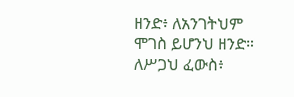ዘንድ፥ ለአንገትህም ሞገስ ይሆንህ ዘንድ። ለሥጋህ ፈውስ፥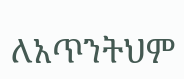ለአጥንትህም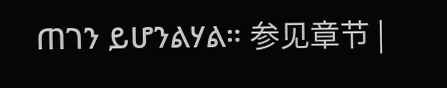ጠገን ይሆንልሃል። 参见章节 |